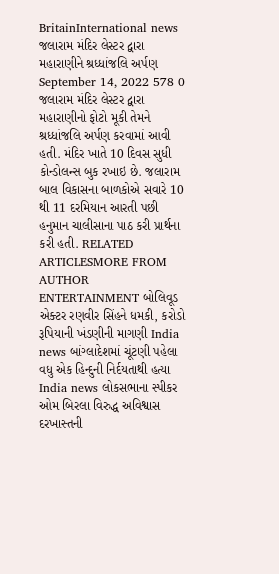BritainInternational news જલારામ મંદિર લેસ્ટર દ્વારા મહારાણીને શ્રધ્ધાંજલિ અર્પણ September 14, 2022 578 0 જલારામ મંદિર લેસ્ટર દ્વારા મહારાણીનો ફોટો મૂકી તેમને શ્રધ્ધાંજલિ અર્પણ કરવામાં આવી હતી. મંદિર ખાતે 10 દિવસ સુધી કોન્ડોલન્સ બુક રખાઇ છે. જલારામ બાલ વિકાસના બાળકોએ સવારે 10 થી 11 દરમિયાન આરતી પછી હનુમાન ચાલીસાના પાઠ કરી પ્રાર્થના કરી હતી. RELATED ARTICLESMORE FROM AUTHOR ENTERTAINMENT બોલિવૂડ એક્ટર રણવીર સિંહને ધમકી, કરોડો રૂપિયાની ખંડણીની માગણી India news બાંગ્લાદેશમાં ચૂંટણી પહેલા વધુ એક હિન્દુની નિર્દયતાથી હત્યા India news લોકસભાના સ્પીકર ઓમ બિરલા વિરુદ્ધ અવિશ્વાસ દરખાસ્તની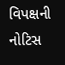વિપક્ષની નોટિસ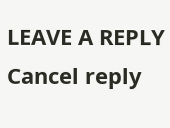LEAVE A REPLY Cancel reply